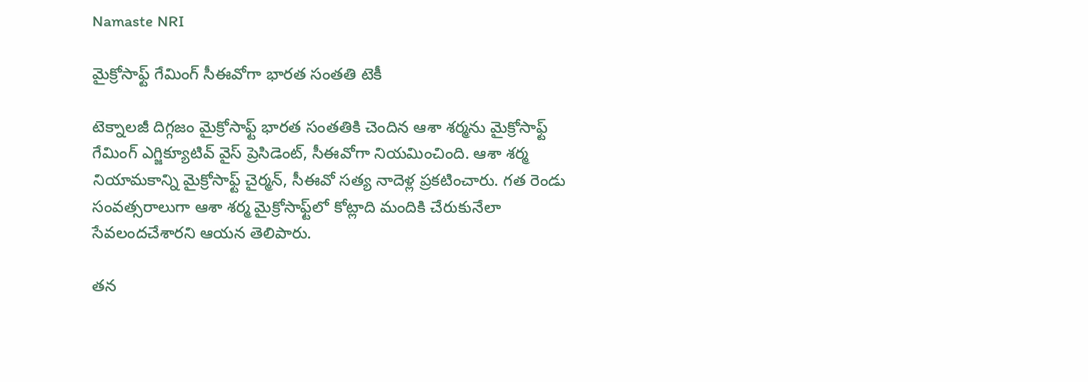Namaste NRI

మైక్రోసాఫ్ట్‌ గేమింగ్‌ సీఈవోగా భారత సంతతి టెకీ

టెక్నాలజీ దిగ్గజం మైక్రోసాఫ్ట్‌ భారత సంతతికి చెందిన ఆశా శర్మను మైక్రోసాఫ్ట్‌ గేమింగ్‌ ఎగ్జిక్యూటివ్‌ వైస్‌ ప్రెసిడెంట్‌, సీఈవోగా నియమించింది. ఆశా శర్మ నియామకాన్ని మైక్రోసాఫ్ట్‌ చైర్మన్‌, సీఈవో సత్య నాదెళ్ల ప్రకటించారు. గత రెండు సంవత్సరాలుగా ఆశా శర్మ మైక్రోసాఫ్ట్‌లో కోట్లాది మందికి చేరుకునేలా సేవలందచేశారని ఆయన తెలిపారు.

తన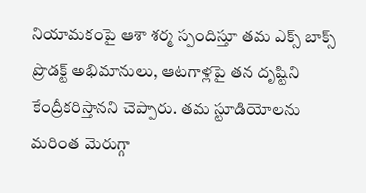నియామకంపై ఆశా శర్మ స్పందిస్తూ తమ ఎక్స్‌ బాక్స్‌ ప్రొడక్ట్‌ అభిమానులు, ఆటగాళ్లపై తన దృష్టిని కేంద్రీకరిస్తానని చెప్పారు. తమ స్టూడియోలను మరింత మెరుగ్గా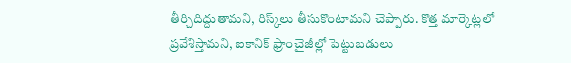తీర్చిదిద్దుతామని, రిస్క్‌లు తీసుకొంటామని చెప్పారు. కొత్త మార్కెట్లలో ప్రవేశిస్తామని, ఐకానిక్‌ ఫ్రాంచైజీల్లో పెట్టుబడులు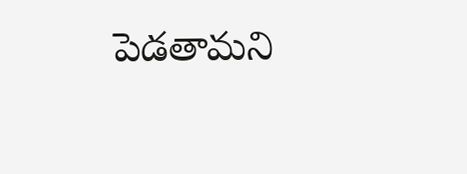పెడతామని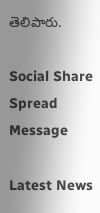తెలిపారు.

Social Share Spread Message

Latest News